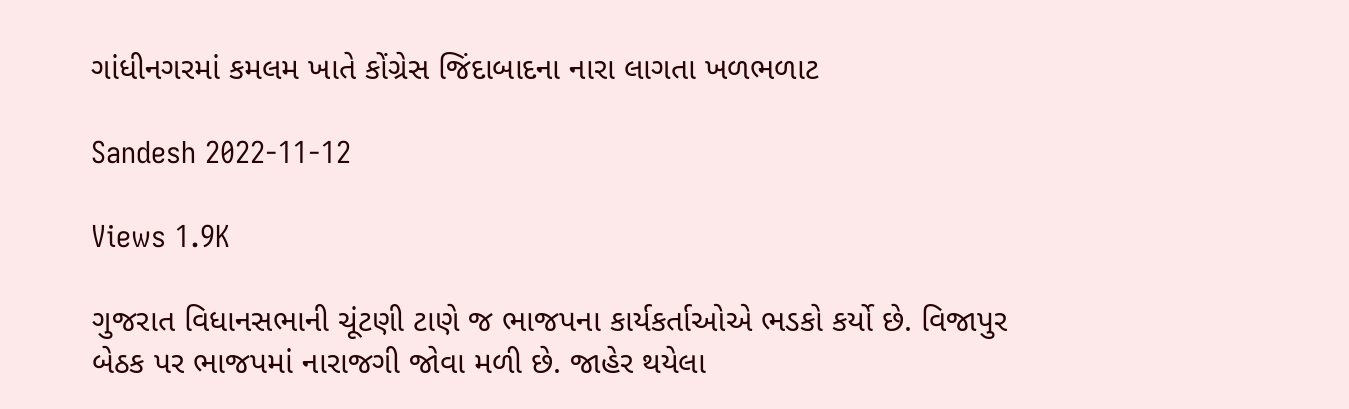ગાંધીનગરમાં કમલમ ખાતે કોંગ્રેસ જિંદાબાદના નારા લાગતા ખળભળાટ

Sandesh 2022-11-12

Views 1.9K

ગુજરાત વિધાનસભાની ચૂંટણી ટાણે જ ભાજપના કાર્યકર્તાઓએ ભડકો કર્યો છે. વિજાપુર બેઠક પર ભાજપમાં નારાજગી જોવા મળી છે. જાહેર થયેલા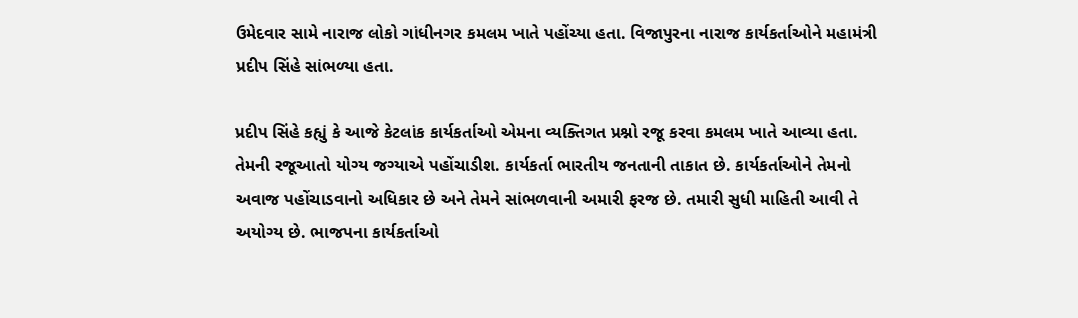ઉમેદવાર સામે નારાજ લોકો ગાંધીનગર કમલમ ખાતે પહોંચ્યા હતા. વિજાપુરના નારાજ કાર્યકર્તાઓને મહામંત્રી પ્રદીપ સિંહે સાંભળ્યા હતા.

પ્રદીપ સિંહે કહ્યું કે આજે કેટલાંક કાર્યકર્તાઓ એમના વ્યક્તિગત પ્રશ્નો રજૂ કરવા કમલમ ખાતે આવ્યા હતા. તેમની રજૂઆતો યોગ્ય જગ્યાએ પહોંચાડીશ. કાર્યકર્તા ભારતીય જનતાની તાકાત છે. કાર્યકર્તાઓને તેમનો અવાજ પહોંચાડવાનો અધિકાર છે અને તેમને સાંભળવાની અમારી ફરજ છે. તમારી સુધી માહિતી આવી તે અયોગ્ય છે. ભાજપના કાર્યકર્તાઓ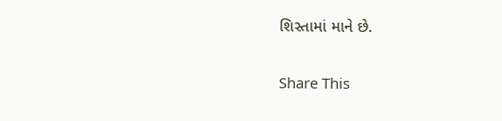શિસ્તામાં માને છે.

Share This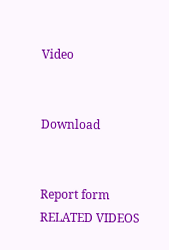Video


Download


Report form
RELATED VIDEOS